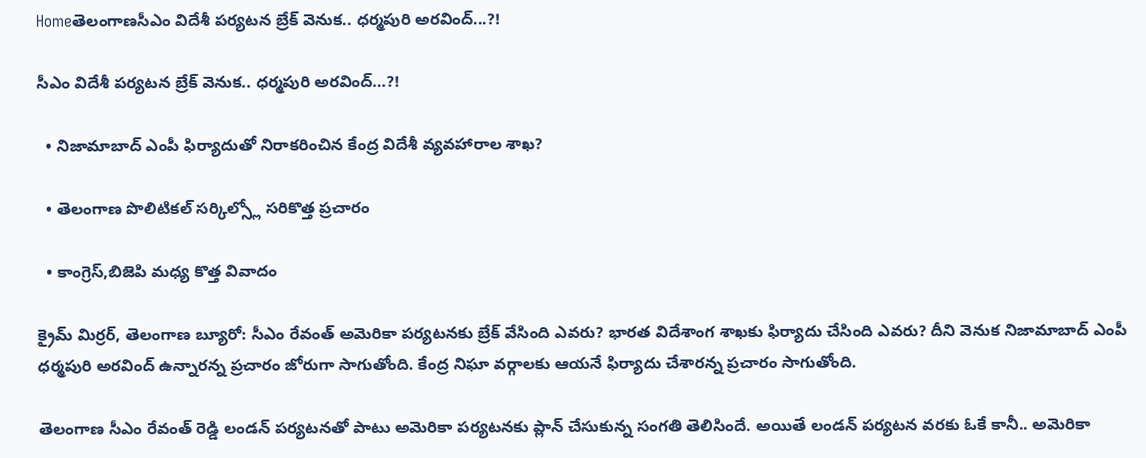Homeతెలంగాణసీఎం విదేశీ పర్యటన బ్రేక్ వెనుక.. ధర్మపురి అరవింద్...?!

సీఎం విదేశీ పర్యటన బ్రేక్ వెనుక.. ధర్మపురి అరవింద్…?!

  • నిజామాబాద్ ఎంపీ ఫిర్యాదుతో నిరాకరించిన కేంద్ర విదేశీ వ్యవహారాల శాఖ?

  • తెలంగాణ పొలిటికల్ సర్కిల్స్లో సరికొత్త ప్రచారం

  • కాంగ్రెస్,బిజెపి మధ్య కొత్త వివాదం

క్రైమ్ మిర్రర్, తెలంగాణ బ్యూరో: సీఎం రేవంత్ అమెరికా పర్యటనకు బ్రేక్ వేసింది ఎవరు? భారత విదేశాంగ శాఖకు ఫిర్యాదు చేసింది ఎవరు? దీని వెనుక నిజామాబాద్ ఎంపీ ధర్మపురి అరవింద్ ఉన్నారన్న ప్రచారం జోరుగా సాగుతోంది. కేంద్ర నిఘా వర్గాలకు ఆయనే ఫిర్యాదు చేశారన్న ప్రచారం సాగుతోంది.

తెలంగాణ సీఎం రేవంత్ రెడ్డి లండన్ పర్యటనతో పాటు అమెరికా పర్యటనకు ప్లాన్ చేసుకున్న సంగతి తెలిసిందే. అయితే లండన్ పర్యటన వరకు ఓకే కానీ.. అమెరికా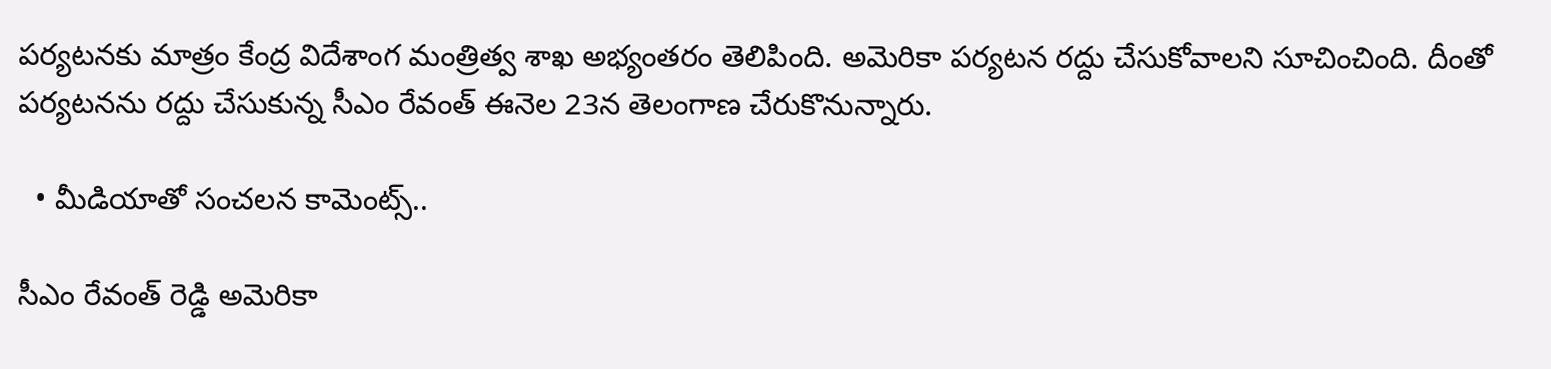పర్యటనకు మాత్రం కేంద్ర విదేశాంగ మంత్రిత్వ శాఖ అభ్యంతరం తెలిపింది. అమెరికా పర్యటన రద్దు చేసుకోవాలని సూచించింది. దీంతో పర్యటనను రద్దు చేసుకున్న సీఎం రేవంత్ ఈనెల 23న తెలంగాణ చేరుకొనున్నారు.

  • మీడియాతో సంచలన కామెంట్స్..

సీఎం రేవంత్ రెడ్డి అమెరికా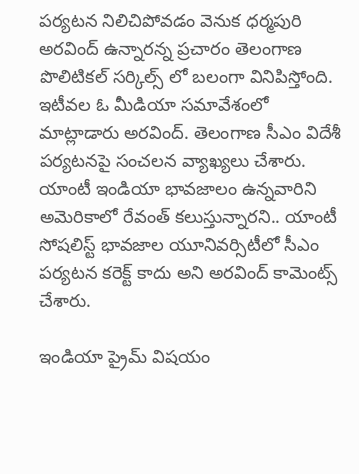పర్యటన నిలిచిపోవడం వెనుక ధర్మపురి అరవింద్ ఉన్నారన్న ప్రచారం తెలంగాణ పొలిటికల్ సర్కిల్స్ లో బలంగా వినిపిస్తోంది. ఇటీవల ఓ మీడియా సమావేశంలో మాట్లాడారు అరవింద్. తెలంగాణ సీఎం విదేశీ పర్యటనపై సంచలన వ్యాఖ్యలు చేశారు. యాంటీ ఇండియా భావజాలం ఉన్నవారిని అమెరికాలో రేవంత్ కలుస్తున్నారని.. యాంటీ సోషలిస్ట్ భావజాల యూనివర్సిటీలో సీఎం పర్యటన కరెక్ట్ కాదు అని అరవింద్ కామెంట్స్ చేశారు.

ఇండియా ప్రైమ్ విషయం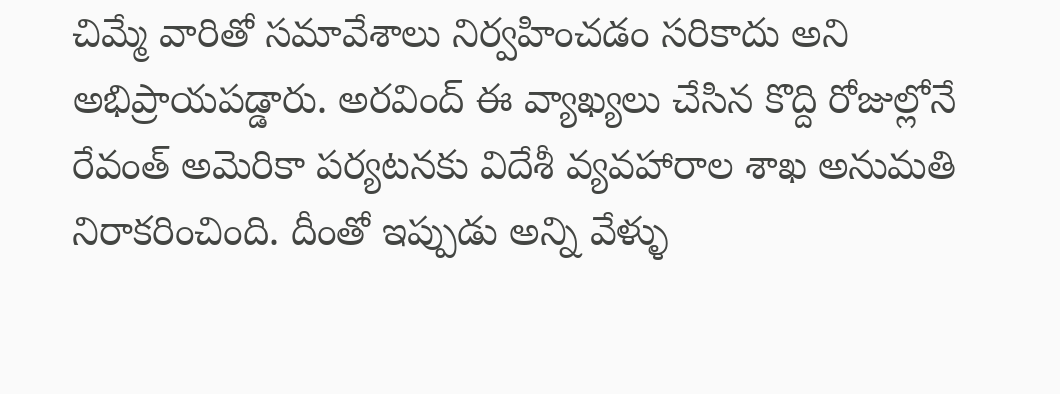చిమ్మే వారితో సమావేశాలు నిర్వహించడం సరికాదు అని అభిప్రాయపడ్డారు. అరవింద్ ఈ వ్యాఖ్యలు చేసిన కొద్ది రోజుల్లోనే రేవంత్ అమెరికా పర్యటనకు విదేశీ వ్యవహారాల శాఖ అనుమతి నిరాకరించింది. దీంతో ఇప్పుడు అన్ని వేళ్ళు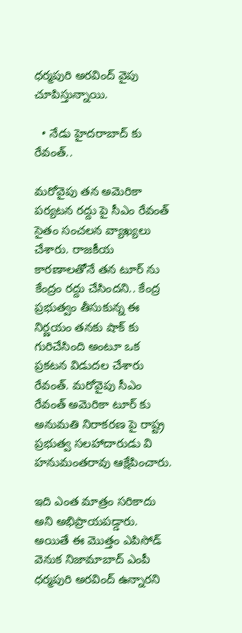ధర్మపురి అరవింద్ వైపు చూపిస్తున్నాయి.

  • నేడు హైదరాబాద్ కు రేవంత్..

మరోవైపు తన అమెరికా పర్యటన రద్దు పై సీఎం రేవంత్ సైతం సంచలన వ్యాఖ్యలు చేశారు. రాజకీయ కారణాలతోనే తన టూర్ ను కేంద్రం రద్దు చేసిందని.. కేంద్ర ప్రభుత్వం తీసుకున్న ఈ నిర్ణయం తనకు షాక్ కు గురిచేసింది అంటూ ఒక ప్రకటన విడుదల చేశారు రేవంత్. మరోవైపు సీఎం రేవంత్ అమెరికా టూర్ కు అనుమతి నిరాకరణ పై రాష్ట్ర ప్రభుత్వ సలహాదారుడు వి హనుమంతరావు ఆక్షేపించారు.

ఇది ఎంత మాత్రం సరికాదు అని అభిప్రాయపడ్డారు. అయితే ఈ మొత్తం ఎపిసోడ్ వెనుక నిజామాబాద్ ఎంపీ ధర్మపురి అరవింద్ ఉన్నారని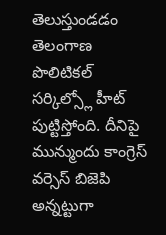తెలుస్తుండడం తెలంగాణ పొలిటికల్ సర్కిల్స్లో హీట్ పుట్టిస్తోంది. దీనిపై మున్ముందు కాంగ్రెస్ వర్సెస్ బిజెపి అన్నట్టుగా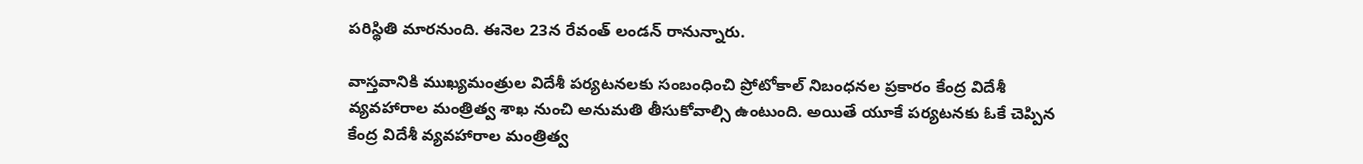పరిస్థితి మారనుంది. ఈనెల 23న రేవంత్ లండన్ రానున్నారు.

వాస్తవానికి ముఖ్యమంత్రుల విదేశీ పర్యటనలకు సంబంధించి ప్రోటోకాల్ నిబంధనల ప్రకారం కేంద్ర విదేశీ వ్యవహారాల మంత్రిత్వ శాఖ నుంచి అనుమతి తీసుకోవాల్సి ఉంటుంది. అయితే యూకే పర్యటనకు ఓకే చెప్పిన కేంద్ర విదేశీ వ్యవహారాల మంత్రిత్వ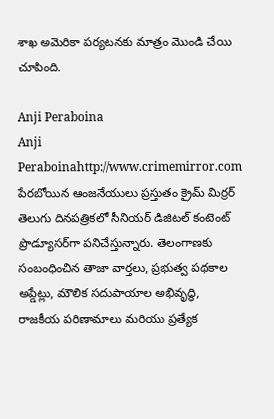శాఖ అమెరికా పర్యటనకు మాత్రం మొండి చేయి చూపింది.

Anji Peraboina
Anji Peraboinahttp://www.crimemirror.com
పేరబోయిన ఆంజనేయులు ప్రస్తుతం క్రైమ్ మిర్రర్ తెలుగు దినపత్రికలో సీనియర్ డిజిటల్ కంటెంట్ ప్రొడ్యూసర్‌గా పనిచేస్తున్నారు. తెలంగాణకు సంబంధించిన తాజా వార్తలు, ప్రభుత్వ పథకాల అప్డేట్లు, మౌలిక సదుపాయాల అభివృద్ధి, రాజకీయ పరిణామాలు మరియు ప్రత్యేక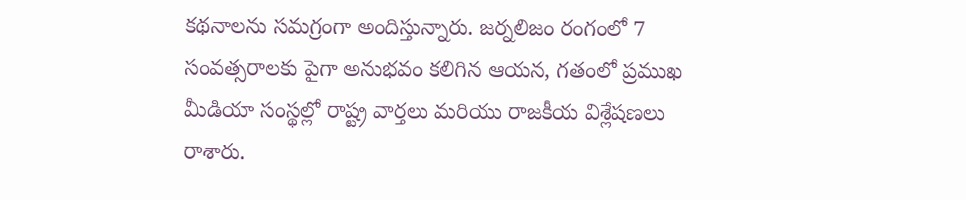కథనాలను సమగ్రంగా అందిస్తున్నారు. జర్నలిజం రంగంలో 7 సంవత్సరాలకు పైగా అనుభవం కలిగిన ఆయన, గతంలో ప్రముఖ మీడియా సంస్థల్లో రాష్ట్ర వార్తలు మరియు రాజకీయ విశ్లేషణలు రాశారు.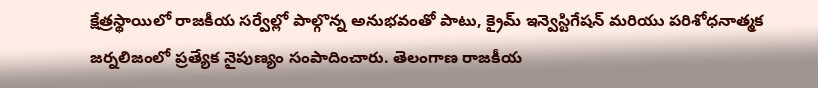క్షేత్రస్థాయిలో రాజకీయ సర్వేల్లో పాల్గొన్న అనుభవంతో పాటు, క్రైమ్ ఇన్వెస్టిగేషన్ మరియు పరిశోధనాత్మక జర్నలిజంలో ప్రత్యేక నైపుణ్యం సంపాదించారు. తెలంగాణ రాజకీయ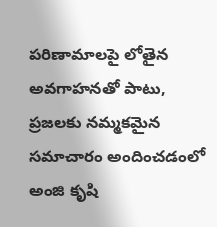పరిణామాలపై లోతైన అవగాహనతో పాటు, ప్రజలకు నమ్మకమైన సమాచారం అందించడంలో అంజి కృషి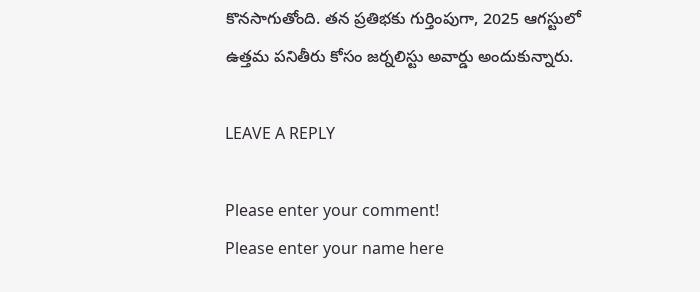కొనసాగుతోంది. తన ప్రతిభకు గుర్తింపుగా, 2025 ఆగస్టులో ఉత్తమ పనితీరు కోసం జర్నలిస్టు అవార్డు అందుకున్నారు.

LEAVE A REPLY

Please enter your comment!
Please enter your name here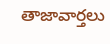తాజావార్తలు